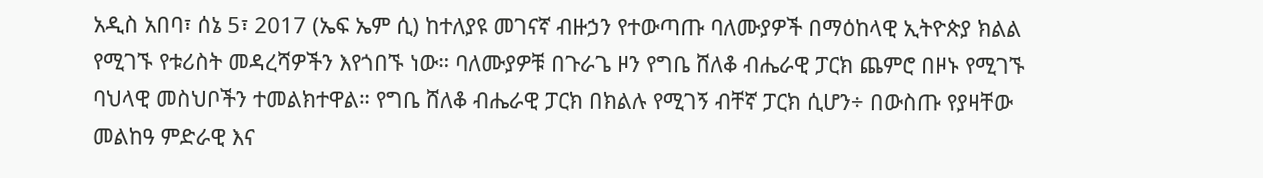አዲስ አበባ፣ ሰኔ 5፣ 2017 (ኤፍ ኤም ሲ) ከተለያዩ መገናኛ ብዙኃን የተውጣጡ ባለሙያዎች በማዕከላዊ ኢትዮጵያ ክልል የሚገኙ የቱሪስት መዳረሻዎችን እየጎበኙ ነው። ባለሙያዎቹ በጉራጌ ዞን የግቤ ሸለቆ ብሔራዊ ፓርክ ጨምሮ በዞኑ የሚገኙ ባህላዊ መስህቦችን ተመልክተዋል። የግቤ ሸለቆ ብሔራዊ ፓርክ በክልሉ የሚገኝ ብቸኛ ፓርክ ሲሆን÷ በውስጡ የያዛቸው መልከዓ ምድራዊ እና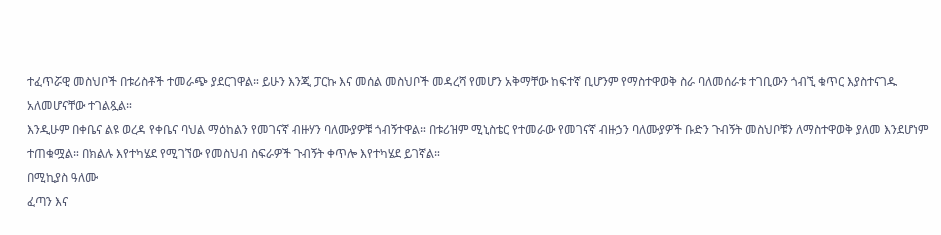ተፈጥሯዊ መስህቦች በቱሪስቶች ተመራጭ ያደርገዋል። ይሁን እንጂ ፓርኩ እና መሰል መስህቦች መዳረሻ የመሆን አቅማቸው ከፍተኛ ቢሆንም የማስተዋወቅ ስራ ባለመሰራቱ ተገቢውን ጎብኚ ቁጥር እያስተናገዱ አለመሆናቸው ተገልጿል።
እንዲሁም በቀቤና ልዩ ወረዳ የቀቤና ባህል ማዕከልን የመገናኛ ብዙሃን ባለሙያዎቹ ጎብኝተዋል። በቱሪዝም ሚኒስቴር የተመራው የመገናኛ ብዙኃን ባለሙያዎች ቡድን ጉብኝት መስህቦቹን ለማስተዋወቅ ያለመ እንደሆነም ተጠቁሟል። በክልሉ እየተካሄደ የሚገኘው የመስህብ ስፍራዎች ጉብኝት ቀጥሎ እየተካሄደ ይገኛል።
በሚኪያስ ዓለሙ
ፈጣን እና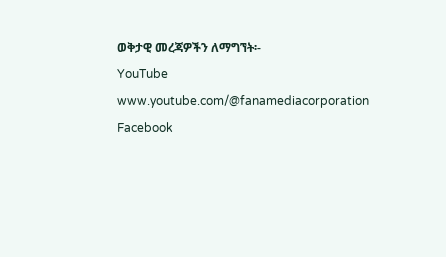ወቅታዊ መረጃዎችን ለማግኘት፡-
YouTube www.youtube.com/@fanamediacorporation Facebook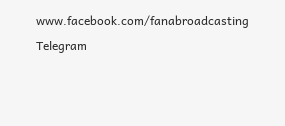www.facebook.com/fanabroadcasting Telegram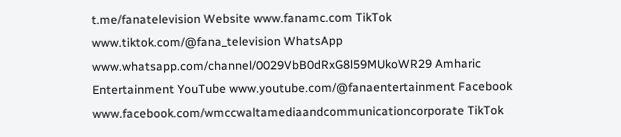t.me/fanatelevision Website www.fanamc.com TikTok www.tiktok.com/@fana_television WhatsApp www.whatsapp.com/channel/0029VbB0dRxG8l59MUkoWR29 Amharic Entertainment YouTube www.youtube.com/@fanaentertainment Facebook www.facebook.com/wmccwaltamediaandcommunicationcorporate TikTok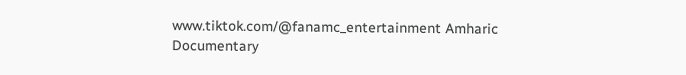www.tiktok.com/@fanamc_entertainment Amharic Documentary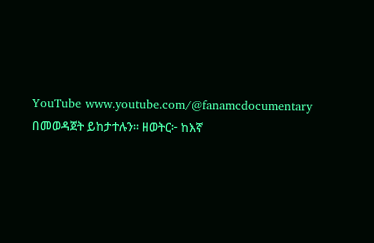YouTube www.youtube.com/@fanamcdocumentary በመወዳጀት ይከታተሉን፡፡ ዘወትር፦ ከእኛ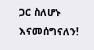ጋር ስለሆኑ እናመሰግናለን!